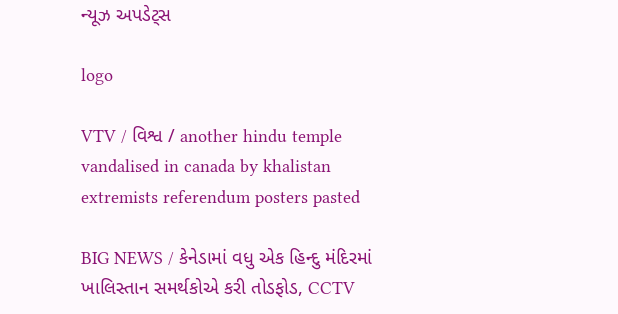ન્યૂઝ અપડેટ્સ

logo

VTV / વિશ્વ / another hindu temple vandalised in canada by khalistan extremists referendum posters pasted

BIG NEWS / કેનેડામાં વધુ એક હિન્દુ મંદિરમાં ખાલિસ્તાન સમર્થકોએ કરી તોડફોડ, CCTV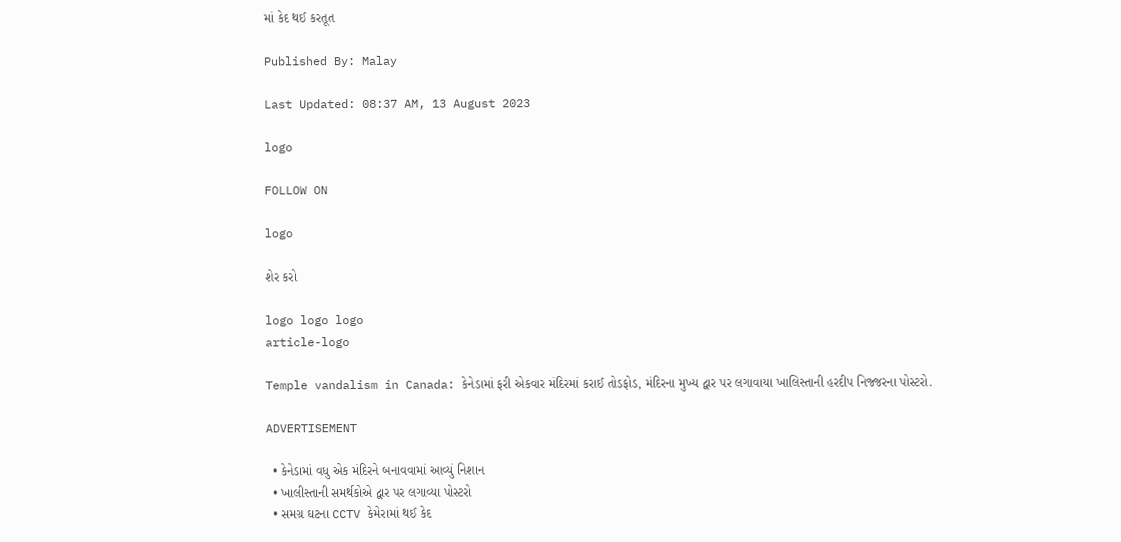માં કેદ થઈ કરતૂત

Published By: Malay

Last Updated: 08:37 AM, 13 August 2023

logo

FOLLOW ON

logo

શેર કરો

logo logo logo
article-logo

Temple vandalism in Canada: કેનેડામાં ફરી એકવાર મંદિરમાં કરાઈ તોડફોડ, મંદિરના મુખ્ય દ્વાર પર લગાવાયા ખાલિસ્તાની હરદીપ નિજ્જરના પોસ્ટરો.

ADVERTISEMENT

  • કેનેડામાં વધુ એક મંદિરને બનાવવામાં આવ્યું નિશાન
  • ખાલીસ્તાની સમર્થકોએ દ્વાર પર લગાવ્યા પોસ્ટરો
  • સમગ્ર ઘટના CCTV કેમેરામાં થઈ કેદ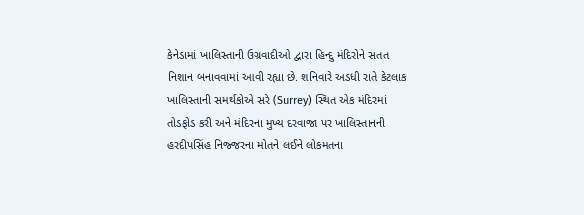કેનેડામાં ખાલિસ્તાની ઉગ્રવાદીઓ દ્વારા હિન્દુ મંદિરોને સતત નિશાન બનાવવામાં આવી રહ્યા છે. શનિવારે અડધી રાતે કેટલાક ખાલિસ્તાની સમર્થકોએ સરે (Surrey) સ્થિત એક મંદિરમાં તોડફોડ કરી અને મંદિરના મુખ્ય દરવાજા પર ખાલિસ્તાનની હરદીપસિંહ નિજ્જરના મોતને લઈને લોકમતના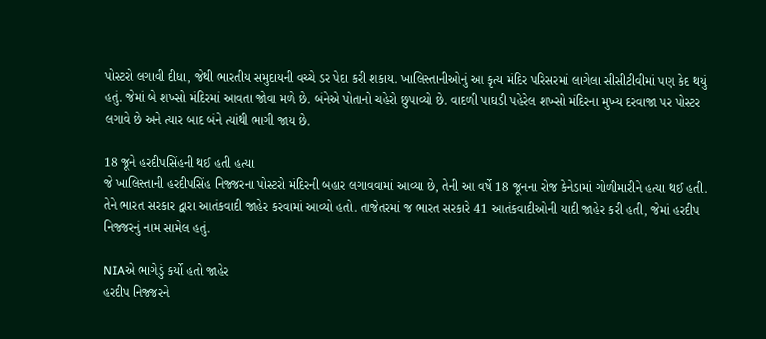પોસ્ટરો લગાવી દીધા, જેથી ભારતીય સમુદાયની વચ્ચે ડર પેદા કરી શકાય. ખાલિસ્તાનીઓનું આ કૃત્ય મંદિર પરિસરમાં લાગેલા સીસીટીવીમાં પણ કેદ થયું હતું. જેમાં બે શખ્સો મંદિરમાં આવતા જોવા મળે છે. બંનેએ પોતાનો ચહેરો છુપાવ્યો છે. વાદળી પાઘડી પહેરેલ શખ્સો મંદિરના મુખ્ય દરવાજા પર પોસ્ટર લગાવે છે અને ત્યાર બાદ બંને ત્યાંથી ભાગી જાય છે.

18 જૂને હરદીપસિંહની થઈ હતી હત્યા
જે ખાલિસ્તાની હરદીપસિંહ નિજ્જરના પોસ્ટરો મંદિરની બહાર લગાવવામાં આવ્યા છે, તેની આ વર્ષે 18 જૂનના રોજ કેનેડામાં ગોળીમારીને હત્યા થઈ હતી. તેને ભારત સરકાર દ્વારા આતંકવાદી જાહેર કરવામાં આવ્યો હતો. તાજેતરમાં જ ભારત સરકારે 41 આતંકવાદીઓની યાદી જાહેર કરી હતી, જેમાં હરદીપ નિજ્જરનું નામ સામેલ હતું.

NIAએ ભાગેડું કર્યો હતો જાહેર
હરદીપ નિજ્જરને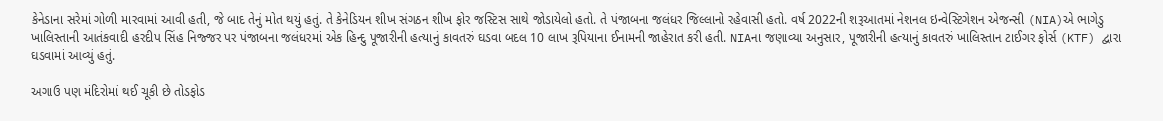કેનેડાના સરેમાં ગોળી મારવામાં આવી હતી, જે બાદ તેનું મોત થયું હતું. તે કેનેડિયન શીખ સંગઠન શીખ ફોર જસ્ટિસ સાથે જોડાયેલો હતો. તે પંજાબના જલંધર જિલ્લાનો રહેવાસી હતો. વર્ષ 2022ની શરૂઆતમાં નેશનલ ઇન્વેસ્ટિગેશન એજન્સી (NIA)એ ભાગેડુ ખાલિસ્તાની આતંકવાદી હરદીપ સિંહ નિજ્જર પર પંજાબના જલંધરમાં એક હિન્દુ પૂજારીની હત્યાનું કાવતરું ઘડવા બદલ 10 લાખ રૂપિયાના ઈનામની જાહેરાત કરી હતી. NIAના જણાવ્યા અનુસાર, પૂજારીની હત્યાનું કાવતરું ખાલિસ્તાન ટાઈગર ફોર્સ (KTF) દ્વારા ઘડવામાં આવ્યું હતું.

અગાઉ પણ મંદિરોમાં થઈ ચૂકી છે તોડફોડ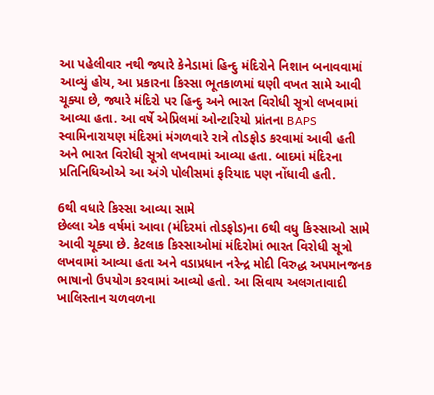આ પહેલીવાર નથી જ્યારે કેનેડામાં હિન્દુ મંદિરોને નિશાન બનાવવામાં આવ્યું હોય, આ પ્રકારના કિસ્સા ભૂતકાળમાં ઘણી વખત સામે આવી ચૂક્યા છે, જ્યારે મંદિરો પર હિન્દુ અને ભારત વિરોધી સૂત્રો લખવામાં આવ્યા હતા. આ વર્ષે એપ્રિલમાં ઓન્ટારિયો પ્રાંતના BAPS સ્વામિનારાયણ મંદિરમાં મંગળવારે રાત્રે તોડફોડ કરવામાં આવી હતી અને ભારત વિરોધી સૂત્રો લખવામાં આવ્યા હતા. બાદમાં મંદિરના પ્રતિનિધિઓએ આ અંગે પોલીસમાં ફરિયાદ પણ નોંધાવી હતી.

6થી વધારે કિસ્સા આવ્યા સામે
છેલ્લા એક વર્ષમાં આવા (મંદિરમાં તોડફોડ)ના 6થી વધુ કિસ્સાઓ સામે આવી ચૂક્યા છે. કેટલાક કિસ્સાઓમાં મંદિરોમાં ભારત વિરોધી સૂત્રો લખવામાં આવ્યા હતા અને વડાપ્રધાન નરેન્દ્ર મોદી વિરુદ્ધ અપમાનજનક ભાષાનો ઉપયોગ કરવામાં આવ્યો હતો. આ સિવાય અલગતાવાદી ખાલિસ્તાન ચળવળના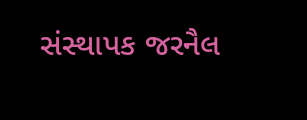સંસ્થાપક જરનૈલ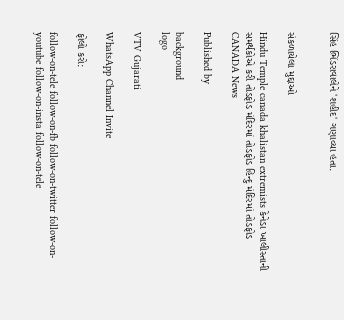સિંહ ભિંડરાવાલેને 'શહીદ' ગણાવ્યા હતા.


સંકળાયેલા મુદ્દાઓ

Hindu Temple canada khalistan extremists કેનેડા ખાલીસ્તાની સમર્થકોએ કરી તોડફોડ મંદિરમાં તોડફોડ હિન્દુ મંદિરમાં તોડફોડ CANADA News

Published by

background
logo

VTV Gujarati

WhatsApp Channel Invite

ફોલો કરો:

follow-on-tele follow-on-fb follow-on-twitter follow-on-youtube follow-on-insta follow-on-tele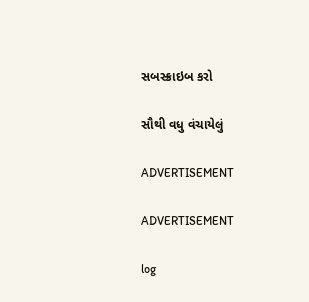સબસ્ક્રાઇબ કરો

સૌથી વધુ વંચાયેલું

ADVERTISEMENT

ADVERTISEMENT

log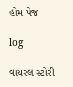હોમ પેજ

log

વાયરલ સ્ટોરી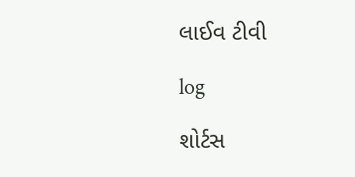લાઈવ ટીવી

log

શોર્ટસ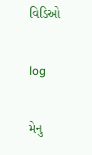વિડિઓ

log

મેનુ